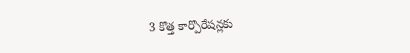3 కొత్త కార్పొరేషన్లకు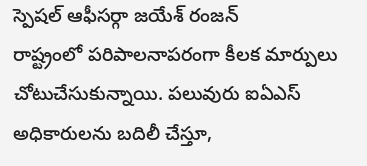స్పెషల్ ఆఫీసర్గా జయేశ్ రంజన్
రాష్ట్రంలో పరిపాలనాపరంగా కీలక మార్పులు చోటుచేసుకున్నాయి. పలువురు ఐఏఎస్ అధికారులను బదిలీ చేస్తూ,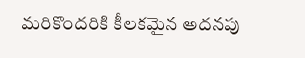మరికొందరికి కీలకమైన అదనపు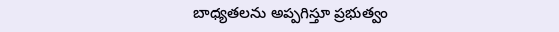బాధ్యతలను అప్పగిస్తూ ప్రభుత్వం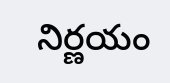నిర్ణయం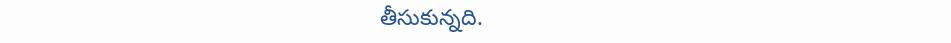తీసుకున్నది.